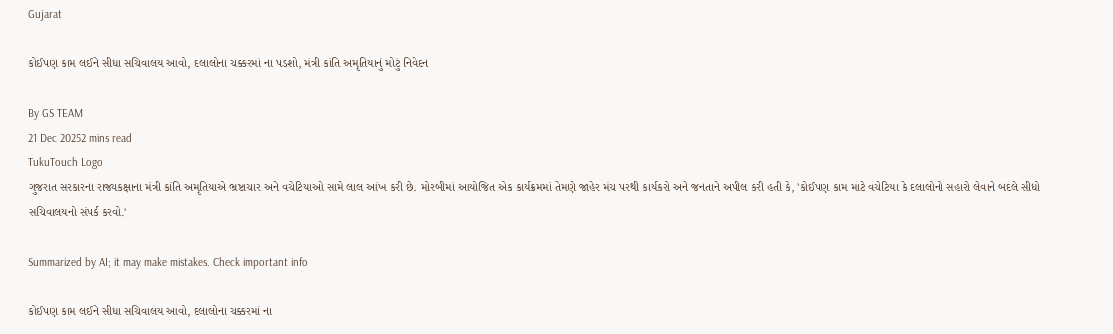Gujarat

કોઈપણ કામ લઈને સીધા સચિવાલય આવો, દલાલોના ચક્કરમાં ના પડશો, મંત્રી કાંતિ અમૃતિયાનું મોટું નિવેદન

By GS TEAM
21 Dec 20252 mins read
TukuTouch Logo
ગુજરાત સરકારના રાજ્યકક્ષાના મંત્રી કાંતિ અમૃતિયાએ ભ્રષ્ટાચાર અને વચેટિયાઓ સામે લાલ આંખ કરી છે. મોરબીમાં આયોજિત એક કાર્યક્રમમાં તેમણે જાહેર મંચ પરથી કાર્યકરો અને જનતાને અપીલ કરી હતી કે, 'કોઈપણ કામ માટે વચેટિયા કે દલાલોનો સહારો લેવાને બદલે સીધો સચિવાલયનો સંપર્ક કરવો.'

Summarized by AI; it may make mistakes. Check important info

કોઈપણ કામ લઈને સીધા સચિવાલય આવો, દલાલોના ચક્કરમાં ના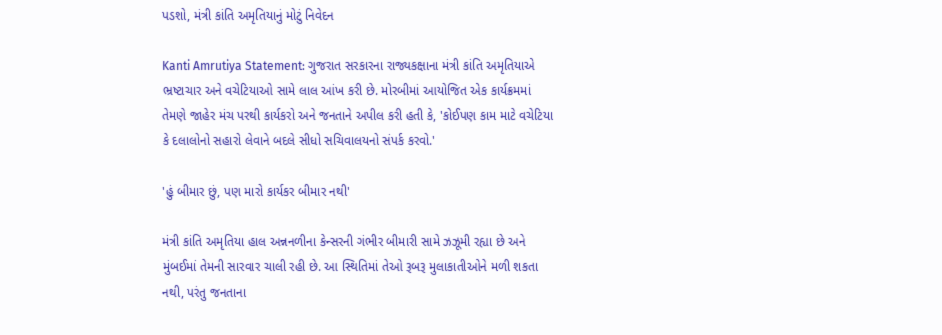પડશો, મંત્રી કાંતિ અમૃતિયાનું મોટું નિવેદન

Kanti Amrutiya Statement: ગુજરાત સરકારના રાજ્યકક્ષાના મંત્રી કાંતિ અમૃતિયાએ ભ્રષ્ટાચાર અને વચેટિયાઓ સામે લાલ આંખ કરી છે. મોરબીમાં આયોજિત એક કાર્યક્રમમાં તેમણે જાહેર મંચ પરથી કાર્યકરો અને જનતાને અપીલ કરી હતી કે, 'કોઈપણ કામ માટે વચેટિયા કે દલાલોનો સહારો લેવાને બદલે સીધો સચિવાલયનો સંપર્ક કરવો.'

'હું બીમાર છું, પણ મારો કાર્યકર બીમાર નથી'

મંત્રી કાંતિ અમૃતિયા હાલ અન્નનળીના કેન્સરની ગંભીર બીમારી સામે ઝઝૂમી રહ્યા છે અને મુંબઈમાં તેમની સારવાર ચાલી રહી છે. આ સ્થિતિમાં તેઓ રૂબરૂ મુલાકાતીઓને મળી શકતા નથી, પરંતુ જનતાના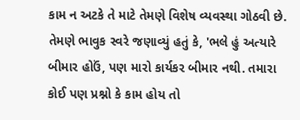કામ ન અટકે તે માટે તેમણે વિશેષ વ્યવસ્થા ગોઠવી છે. તેમણે ભાવુક સ્વરે જણાવ્યું હતું કે, 'ભલે હું અત્યારે બીમાર હોઉં, પણ મારો કાર્યકર બીમાર નથી. તમારા કોઈ પણ પ્રશ્નો કે કામ હોય તો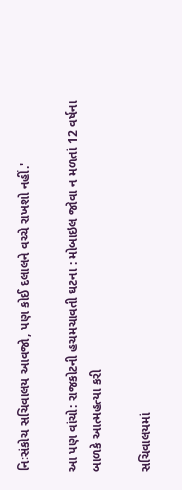નિઃસંકોચ સચિવાલય આવજો, પણ કોઈ દલાલને વચ્ચે રાખશો નહીં.'

આ પણ વાંચો: રાજકોટની હચમચાવતી ઘટના : મોબાઇલ જોવા ન મળતાં 12 વર્ષના બાળકે આત્મહત્યા કરી

સચિવાલયમાં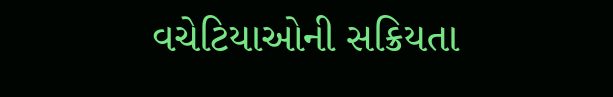વચેટિયાઓની સક્રિયતા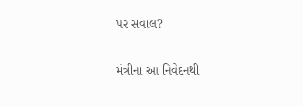પર સવાલ?

મંત્રીના આ નિવેદનથી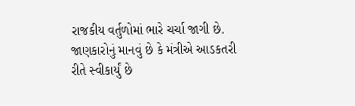રાજકીય વર્તુળોમાં ભારે ચર્ચા જાગી છે. જાણકારોનું માનવું છે કે મંત્રીએ આડકતરી રીતે સ્વીકાર્યું છે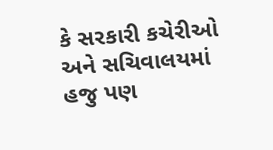કે સરકારી કચેરીઓ અને સચિવાલયમાં હજુ પણ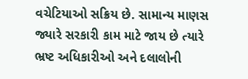વચેટિયાઓ સક્રિય છે. સામાન્ય માણસ જ્યારે સરકારી કામ માટે જાય છે ત્યારે ભ્રષ્ટ અધિકારીઓ અને દલાલોની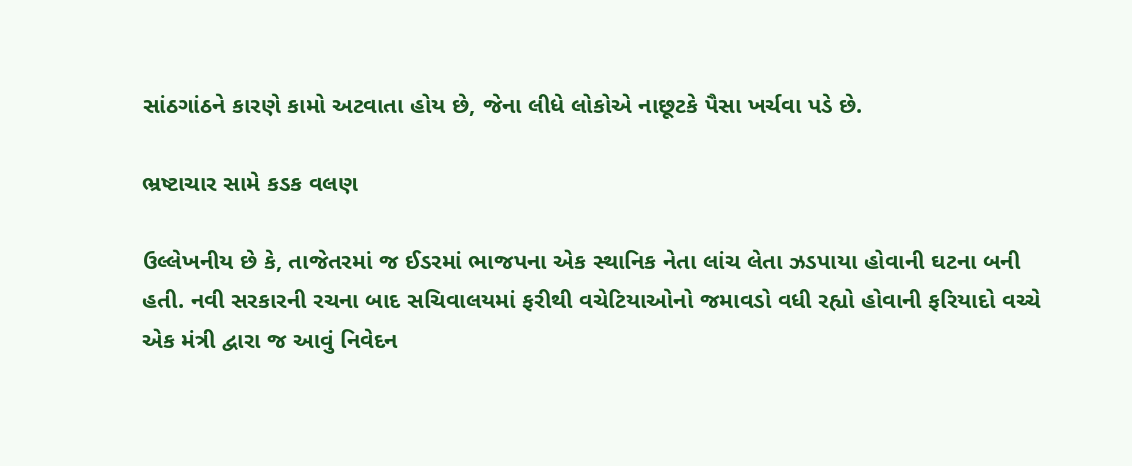સાંઠગાંઠને કારણે કામો અટવાતા હોય છે, જેના લીધે લોકોએ નાછૂટકે પૈસા ખર્ચવા પડે છે.

ભ્રષ્ટાચાર સામે કડક વલણ

ઉલ્લેખનીય છે કે, તાજેતરમાં જ ઈડરમાં ભાજપના એક સ્થાનિક નેતા લાંચ લેતા ઝડપાયા હોવાની ઘટના બની હતી. નવી સરકારની રચના બાદ સચિવાલયમાં ફરીથી વચેટિયાઓનો જમાવડો વધી રહ્યો હોવાની ફરિયાદો વચ્ચે એક મંત્રી દ્વારા જ આવું નિવેદન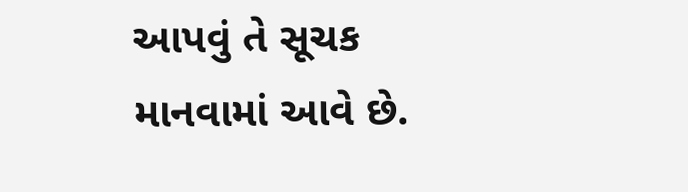આપવું તે સૂચક માનવામાં આવે છે.